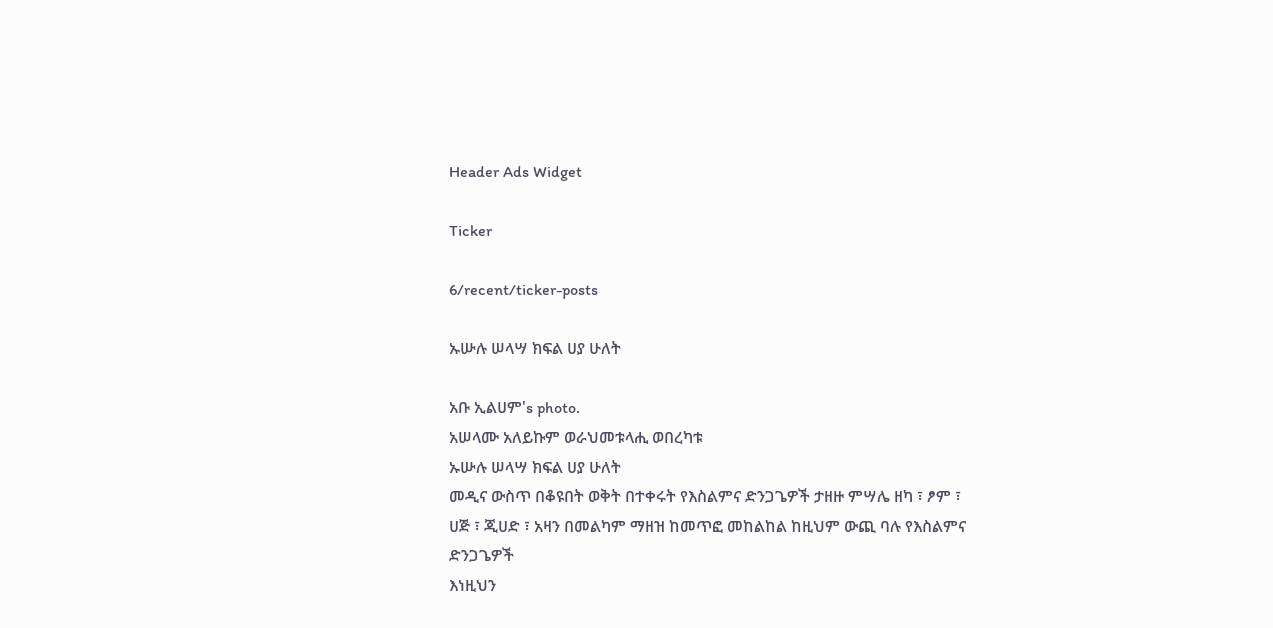Header Ads Widget

Ticker

6/recent/ticker-posts

ኡሡሉ ሠላሣ ክፍል ሀያ ሁለት

አቡ ኢልሀም's photo.
አሠላሙ አለይኩም ወራህመቱላሒ ወበረካቱ
ኡሡሉ ሠላሣ ክፍል ሀያ ሁለት
መዲና ውስጥ በቆዩበት ወቅት በተቀሩት የእስልምና ድንጋጌዎች ታዘዙ ምሣሌ ዘካ ፣ ፆም ፣ ሀጅ ፣ ጂሀድ ፣ አዛን በመልካም ማዘዝ ከመጥፎ መከልከል ከዚህም ውጪ ባሉ የእስልምና ድንጋጌዎች
እነዚህን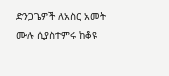ድንጋጌዎች ለአስር አመት ሙሉ ሲያስተምሩ ከቆዩ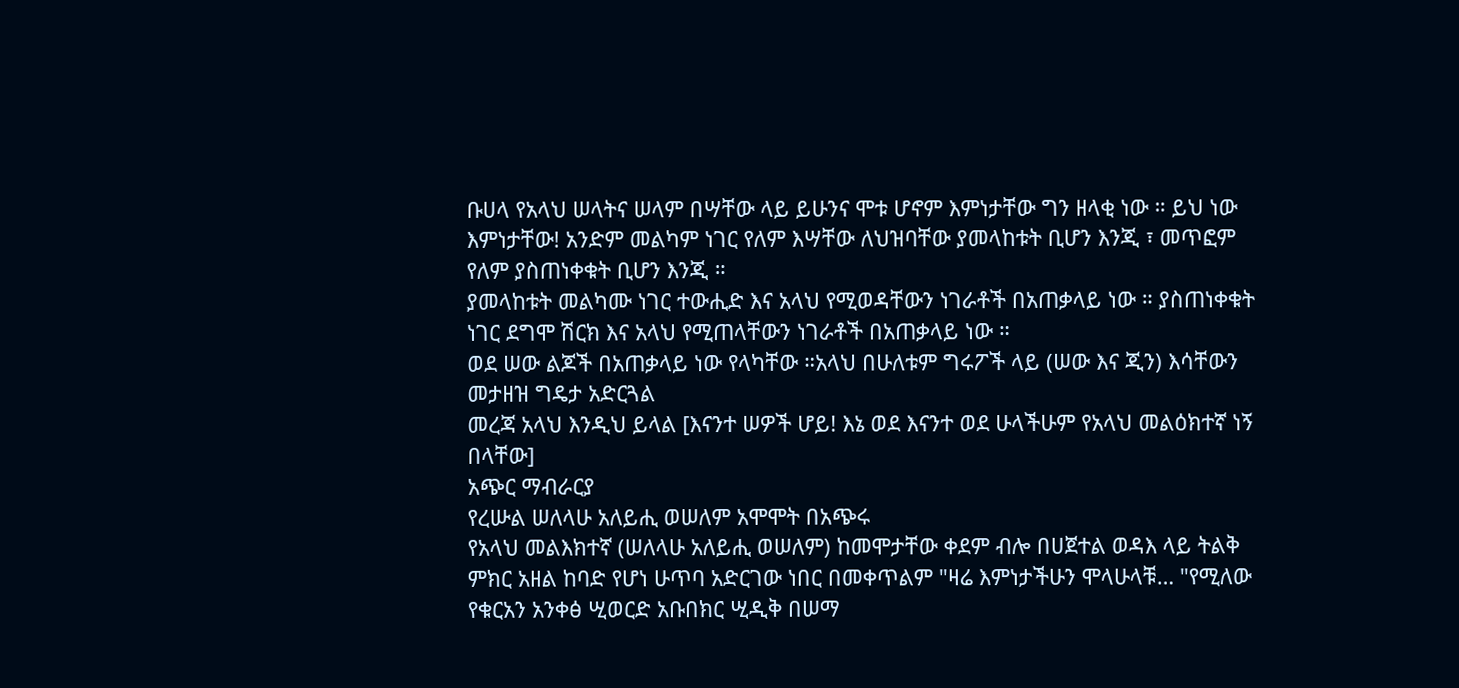ቡሀላ የአላህ ሠላትና ሠላም በሣቸው ላይ ይሁንና ሞቱ ሆኖም እምነታቸው ግን ዘላቂ ነው ። ይህ ነው እምነታቸው! አንድም መልካም ነገር የለም እሣቸው ለህዝባቸው ያመላከቱት ቢሆን እንጂ ፣ መጥፎም የለም ያስጠነቀቁት ቢሆን እንጂ ።
ያመላከቱት መልካሙ ነገር ተውሒድ እና አላህ የሚወዳቸውን ነገራቶች በአጠቃላይ ነው ። ያስጠነቀቁት ነገር ደግሞ ሽርክ እና አላህ የሚጠላቸውን ነገራቶች በአጠቃላይ ነው ።
ወደ ሠው ልጆች በአጠቃላይ ነው የላካቸው ።አላህ በሁለቱም ግሩፖች ላይ (ሠው እና ጂን) እሳቸውን መታዘዝ ግዴታ አድርጓል
መረጃ አላህ እንዲህ ይላል [እናንተ ሠዎች ሆይ! እኔ ወደ እናንተ ወደ ሁላችሁም የአላህ መልዕክተኛ ነኝ በላቸው]
አጭር ማብራርያ
የረሡል ሠለላሁ አለይሒ ወሠለም አሞሞት በአጭሩ
የአላህ መልእክተኛ (ሠለላሁ አለይሒ ወሠለም) ከመሞታቸው ቀደም ብሎ በሀጀተል ወዳእ ላይ ትልቅ ምክር አዘል ከባድ የሆነ ሁጥባ አድርገው ነበር በመቀጥልም "ዛሬ እምነታችሁን ሞላሁላቹ… "የሚለው የቁርአን አንቀፅ ሢወርድ አቡበክር ሢዲቅ በሠማ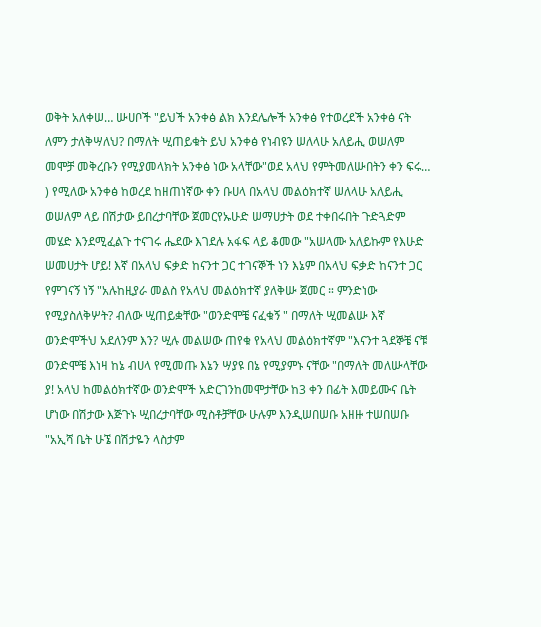ወቅት አለቀሠ… ሡሀቦች "ይህች አንቀፅ ልክ እንደሌሎች አንቀፅ የተወረደች አንቀፅ ናት ለምን ታለቅሣለህ? በማለት ሢጠይቁት ይህ አንቀፅ የነብዩን ሠለላሁ አለይሒ ወሠለም መሞቻ መቅረቡን የሚያመላክት አንቀፅ ነው አላቸው"ወደ አላህ የምትመለሡበትን ቀን ፍሩ… ) የሚለው አንቀፅ ከወረደ ከዘጠነኛው ቀን ቡሀላ በአላህ መልዕክተኛ ሠለላሁ አለይሒ ወሠለም ላይ በሽታው ይበረታባቸው ጀመርየኡሁድ ሠማሀታት ወደ ተቀበሩበት ጉድጓድም መሄድ እንደሚፈልጉ ተናገሩ ሔደው እገደሉ አፋፍ ላይ ቆመው "አሠላሙ አለይኩም የእሁድ ሠመሀታት ሆይ! እኛ በአላህ ፍቃድ ከናንተ ጋር ተገናኞች ነን እኔም በአላህ ፍቃድ ከናንተ ጋር የምገናኝ ነኝ "አሉከዚያራ መልስ የአላህ መልዕክተኛ ያለቅሡ ጀመር ። ምንድነው የሚያስለቅሦት? ብለው ሢጠይቋቸው "ወንድሞቼ ናፈቁኝ " በማለት ሢመልሡ እኛ ወንድሞችህ አደለንም እን? ሢሉ መልሠው ጠየቁ የአላህ መልዕክተኛም "እናንተ ጓደኞቼ ናቹ ወንድሞቼ እነዛ ከኔ ብሀላ የሚመጡ እኔን ሣያዩ በኔ የሚያምኑ ናቸው "በማለት መለሡላቸው ያ! አላህ ከመልዕክተኛው ወንድሞች አድርገንከመሞታቸው ከ3 ቀን በፊት እመይሙና ቤት ሆነው በሽታው እጅጉኑ ሢበረታባቸው ሚስቶቻቸው ሁሉም እንዲሠበሠቡ አዘዙ ተሠበሠቡ "አኢሻ ቤት ሁኜ በሽታዬን ላስታም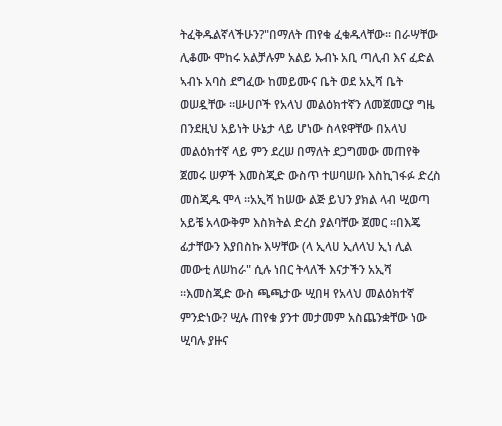ትፈቅዱልኛላችሁን?"በማለት ጠየቁ ፈቁዱላቸው። በራሣቸው ሊቆሙ ሞከሩ አልቻሉም አልይ ኡብኑ አቢ ጣሊብ እና ፈድል ኣብኑ አባስ ደግፈው ከመይሙና ቤት ወደ አኢሻ ቤት ወሠዷቸው ።ሡሀቦች የአላህ መልዕክተኛን ለመጀመርያ ግዜ በንደዚህ አይነት ሁኔታ ላይ ሆነው ስላዩዋቸው በአላህ መልዕክተኛ ላይ ምን ደረሠ በማለት ደጋግመው መጠየቅ ጀመሩ ሠዎች እመስጂድ ውስጥ ተሠባሠቡ እስኪገፋፉ ድረስ መስጂዱ ሞላ ።አኢሻ ከሠው ልጅ ይህን ያክል ላብ ሢወጣ አይቼ አላውቅም እስክትል ድረስ ያልባቸው ጀመር ።በእጄ ፊታቸውን እያበስኩ እሣቸው (ላ ኢላሀ ኢለላህ ኢነ ሊል መውቲ ለሠከራ" ሲሉ ነበር ትላለች እናታችን አኢሻ ።እመስጂድ ውስ ጫጫታው ሢበዛ የአላህ መልዕክተኛ ምንድነው? ሢሉ ጠየቁ ያንተ መታመም አስጨንቋቸው ነው ሢባሉ ያዙና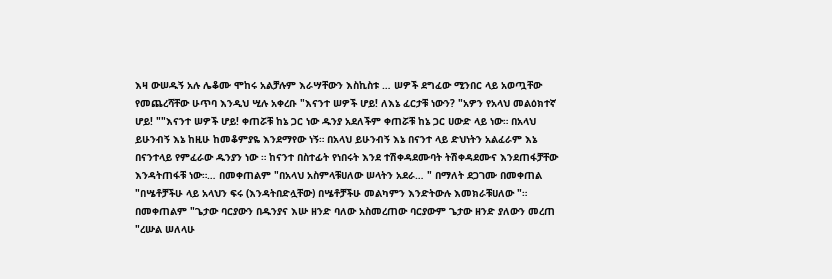እዛ ውሠዱኝ አሉ ሌቆሙ ሞከሩ አልቻሉም እራሣቸውን እስኪስቱ … ሠዎች ደግፈው ሚንበር ላይ አወጧቸው የመጨረሻቸው ሁጥባ እንዲህ ሢሉ አቀረቡ "እናንተ ሠዎች ሆይ! ለእኔ ፈርታቹ ነውን? "አዎን የአላህ መልዕክተኛ ሆይ! ""እናንተ ሠዎች ሆይ! ቀጠሯቹ ከኔ ጋር ነው ዱንያ አደለችም ቀጠሯቹ ከኔ ጋር ሀውድ ላይ ነው። በአላህ ይሁንብኝ እኔ ከዚሁ ከመቆምያዬ እንደማየው ነኝ። በአላህ ይሁንብኝ እኔ በናንተ ላይ ድህነትን አልፈራም እኔ በናንተላይ የምፈራው ዱንያን ነው ። ከናንተ በስተፊት የነበሩት እንደ ተሽቀዳደሙባት ትሽቀዳደሙና እንደጠፋቻቸው እንዳትጠፋቹ ነው።… በመቀጠልም "በአላህ አስምላቹሀለው ሠላትን አደራ… " በማለት ደጋገሙ በመቀጠል "በሤቶቻችሁ ላይ አላህን ፍሩ (እንዳትበድሏቸው) በሤቶቻችሁ መልካምን እንድትውሉ እመክራቹሀለው "። በመቀጠልም "ጌታው ባርያውን በዱንያና እሡ ዘንድ ባለው አስመረጠው ባርያውም ጌታው ዘንድ ያለውን መረጠ "ረሡል ሠለላሁ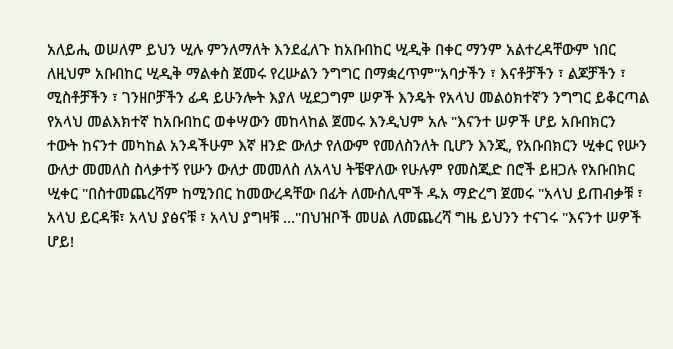አለይሒ ወሠለም ይህን ሢሉ ምንለማለት እንደፈለጉ ከአቡበከር ሢዲቅ በቀር ማንም አልተረዳቸውም ነበር ለዚህም አቡበከር ሢዲቅ ማልቀስ ጀመሩ የረሡልን ንግግር በማቋረጥም"አባታችን ፣ እናቶቻችን ፣ ልጆቻችን ፣ ሚስቶቻችን ፣ ገንዘቦቻችን ፊዳ ይሁንሎት እያለ ሢደጋግም ሠዎች እንዴት የአላህ መልዕክተኛን ንግግር ይቆርጣል የአላህ መልእክተኛ ከአቡበከር ወቀሣውን መከላከል ጀመሩ እንዲህም አሉ "እናንተ ሠዎች ሆይ አቡበክርን ተውት ከናንተ መካከል አንዳችሁም እኛ ዘንድ ውለታ የለውም የመለስንለት ቢሆን እንጂ, የአቡበክርን ሢቀር የሡን ውለታ መመለስ ስላቃተኝ የሡን ውለታ መመለስ ለአላህ ትቼዋለው የሁሉም የመስጂድ በሮች ይዘጋሉ የአቡበክር ሢቀር "በስተመጨረሻም ከሚንበር ከመውረዳቸው በፊት ለሙስሊሞች ዱአ ማድረግ ጀመሩ "አላህ ይጠብቃቹ ፣ አላህ ይርዳቹ፣ አላህ ያፅናቹ ፣ አላህ ያግዛቹ …"በህዝቦች መሀል ለመጨረሻ ግዜ ይህንን ተናገሩ "እናንተ ሠዎች ሆይ!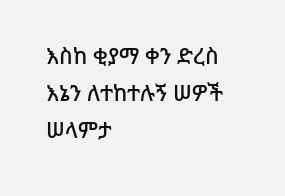እስከ ቂያማ ቀን ድረስ እኔን ለተከተሉኝ ሠዎች ሠላምታ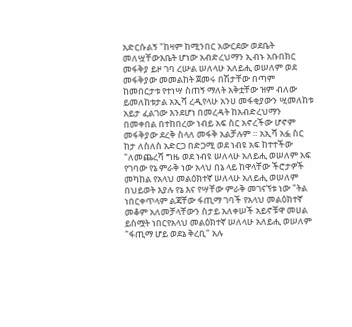አድርሱልኝ "ከዛም ከሚንበር አውርደው ወደቤት መለሧቸውእቤት ሆነው አብድረህማን ኢብኑ አቡበክር መፋቅያ ይዞ ገባ ረሡል ሠለላሁ አለይሒ ወሠለም ወደ መፋቅያው መመልከት ጀመሩ በሽታቸው በጣም ከመበርታቱ የተነሣ ስጠኝ ማለት አቅቷቸው ዝም ብለው ይመለከቱታል አኢሻ ረዲየላሁ አንሀ መፋቂያውን ሢመለከቱ አይታ ፈልገው እንደሆነ በመረዳት ከአብድረህማን በመቀበል በተከበረው ነብይ አፍ ስር አኖረችው ሆኖም መፋቅያው ደረቅ ስላለ መፋቅ አልቻሉም ። አኢሻ አፏ ስር ከታ ለስለስ አድርጋ በድጋሚ ወደ ነብዩ አፍ ከተተችው "ለመጨረሻ ግዜ ወደ ነብዩ ሠለላሁ አለይሒ ወሠለም አፍ የገባው የኔ ምራቅ ነው አላህ በኔ ላይ ከዋላቸው ችሮታዎች መካከል የአላህ መልዕክተኛ ሠለላሁ አለይሒ ወሠለም በህይወት እያሉ የኔ እና የሣቸው ምራቅ መገናኘቱ ነው "ትል ነበርቀጥላም ልጃቸው ፋጢማ ገባች የአላህ መልዕክተኛ መቆም አለመቻላቸውን ስታይ አለቀሠች አይኖቹዋ መሀል ይስሟት ነበርየአላህ መልዕክተኛ ሠለላሁ አለይሒ ወሠለም "ፋጢማ ሆይ ወደኔ ቅረቢ" አሉ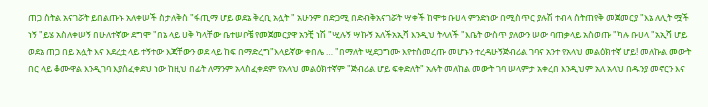ጠጋ ስትል አናገሯት ይበልጡኑ አለቀሠች ስታለቅስ "ፋጢማ ሆይ ወደኔ ቅረቢ አሏት " አሁንም በድጋሚ በድብቅአናገሯት ሣቀች ከሞቱ ቡሀላ ምንድነው በሚስጥር ያሉሽ ተብላ ስትጠየቅ መጀመርያ "እኔ ለሊት ሟች ነኝ "ይሄ አስለቀሠኝ በሁለተኛው ደግሞ "በኔ ላይ ሀቅ ካላቸው ቤተሠቦቼ የመጀመርያዋ አንቺ ነሽ "ሢሉኝ ሣኩኝ አለችአኢሻ እንዲህ ትላለች "እቤት ውስጥ ያለውን ሠው ባጠቃላይ አስወጡ "ካሉ ቡሀላ "አኢሻ ሆይ ወደኔ ጠጋ በይ አሏት እና እደረቷ ላይ ተኝተው እጃቸውን ወደ ላይ ከፍ በማድረግ"እላይኛው ቀበሌ … "በማለት ሢደጋግሙ እየተስመረጡ መሆኑን ተረዳሁኝጅብሪል ገባና አንተ የአላህ መልዕክተኛ ሆይ! መለኩል መውት በር ላይ ቆሙዋል እንዲገባ እያስፈቀደህ ነው ከዚህ በፊት ለማንም አላስፈቀደም የአላህ መልዕክተኛም "ጅብሪል ሆይ ፍቀድለት" አሉት መለከል መውት ገባ ሠላምታ አቀረበ እንዲህም አለ አላህ በዱንያ መኖርን እና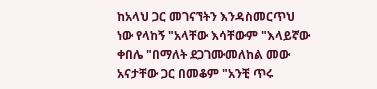ከአላህ ጋር መገናኘትን እንዳስመርጥህ ነው የላከኝ "አላቸው እሳቸውም "እላይኛው ቀበሌ "በማለት ደጋገሙመለከል መው አናታቸው ጋር በመቆም "አንቺ ጥሩ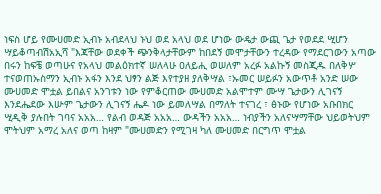ነፍስ ሆይ የሙሀመድ ኢብኑ አብደላህ ኑህ ወደ አላህ ወደ ሆነው ውዴታ ውጪ ጌታ የወደደ ሢሆን ሣይቆጣብሽአኢሻ "እጃቸው ወደቀች ጭንቅላታቸውም ከበደኝ መሞታቸውን ተረዳው የማደርገውን አጣው በሩን ከፍቼ ወጣሁና የአላህ መልዕክተኛ ሠለላሁ ዐለይሒ ወሠለም አረፉ አልኩኝ መስጂዱ በለቅሦ ተናወጠኡስማን ኢብኑ አፋን እንደ ህፃን ልጅ እየተያዘ ያለቅሣል ፣ኡመር ሠይፉን አውጥቶ አንድ ሠው ሙሀመድ ሞቷል ይበልና አንገቱን ነው የምቆርጠው ሙሀመድ አልሞተም ሙሣ ጌታውን ሊገናኝ እንደሔደው እሡም ጌታውን ሊገናኝ ሔዶ ነው ይመለሣል በማለት ተናገረ ፣ ፅኑው የሆነው አቡበክር ሢዲቅ ያሉበት ገባና አአአ… የልብ ወዳጅ አአአ… ውዳችን አአአ… ነብያችን አለናሣማቸው ህይወትህም ሞትህም አማረ አለና ወጣ ከዛም "ሙሀመድን የሚገዛ ካለ ሙሀመድ በርግጥ ሞቷል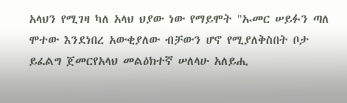አላህን የሚገዛ ካለ አላህ ህያው ነው የማይሞት "ኡመር ሠይፉን ጣለ ሞተው እንደነበረ አውቂያለው ብቻውን ሆኖ የሚያለቅስበት ቦታ ይፈልግ ጀመርየአላህ መልዕክተኛ ሠለላሁ አለይሒ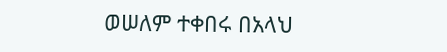ወሠለም ተቀበሩ በአላህ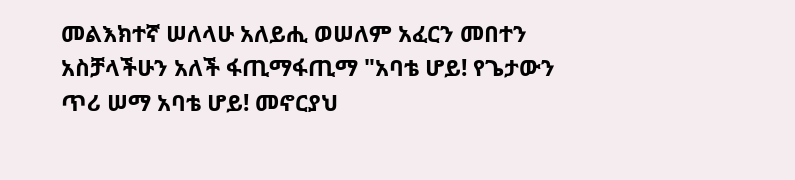መልእክተኛ ሠለላሁ አለይሒ ወሠለም አፈርን መበተን አስቻላችሁን አለች ፋጢማፋጢማ "አባቴ ሆይ! የጌታውን ጥሪ ሠማ አባቴ ሆይ! መኖርያህ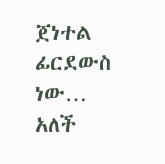ጀነተል ፊርደውስ ነው… አለች